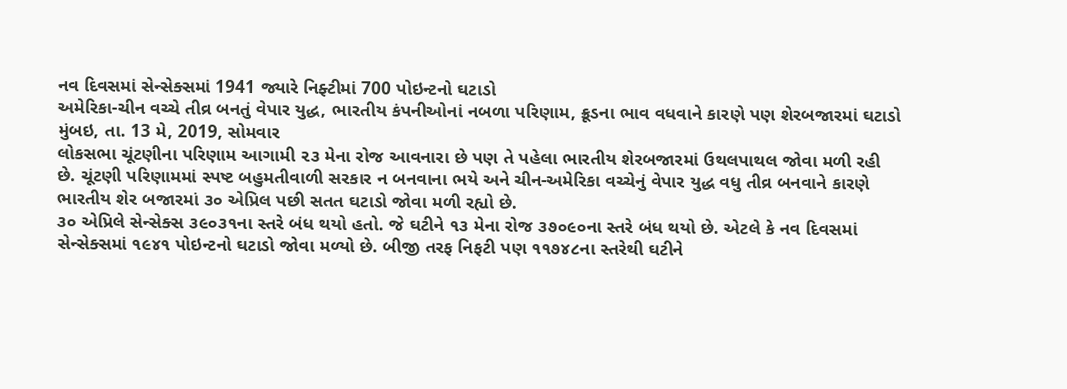નવ દિવસમાં સેન્સેક્સમાં 1941 જ્યારે નિફ્ટીમાં 700 પોઇન્ટનો ઘટાડો
અમેરિકા-ચીન વચ્ચે તીવ્ર બનતું વેપાર યુદ્ધ, ભારતીય કંપનીઓનાં નબળા પરિણામ, ક્રૂડના ભાવ વધવાને કારણે પણ શેરબજારમાં ઘટાડો
મુંબઇ, તા. 13 મે, 2019, સોમવાર
લોકસભા ચૂંટણીના પરિણામ આગામી ૨૩ મેના રોજ આવનારા છે પણ તે પહેલા ભારતીય શેરબજારમાં ઉથલપાથલ જોવા મળી રહી છે. ચૂંટણી પરિણામમાં સ્પષ્ટ બહુમતીવાળી સરકાર ન બનવાના ભયે અને ચીન-અમેરિકા વચ્ચેનું વેપાર યુદ્ધ વધુ તીવ્ર બનવાને કારણે ભારતીય શેર બજારમાં ૩૦ એપ્રિલ પછી સતત ઘટાડો જોવા મળી રહ્યો છે.
૩૦ એપ્રિલે સેન્સેક્સ ૩૯૦૩૧ના સ્તરે બંધ થયો હતો. જે ઘટીને ૧૩ મેના રોજ ૩૭૦૯૦ના સ્તરે બંધ થયો છે. એટલે કે નવ દિવસમાં સેન્સેક્સમાં ૧૯૪૧ પોઇન્ટનો ઘટાડો જોવા મળ્યો છે. બીજી તરફ નિફટી પણ ૧૧૭૪૮ના સ્તરેથી ઘટીને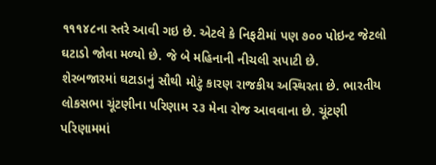૧૧૧૪૮ના સ્તરે આવી ગઇ છે. એટલે કે નિફટીમાં પણ ૭૦૦ પોઇન્ટ જેટલો ઘટાડો જોવા મળ્યો છે. જે બે મહિનાની નીચલી સપાટી છે.
શેરબજારમાં ઘટાડાનું સૌથી મોટું કારણ રાજકીય અસ્થિરતા છે. ભારતીય લોકસભા ચૂંટણીના પરિણામ ૨૩ મેના રોજ આવવાના છે. ચૂંટણી પરિણામમાં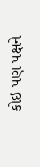કોઇ પણ પક્ષને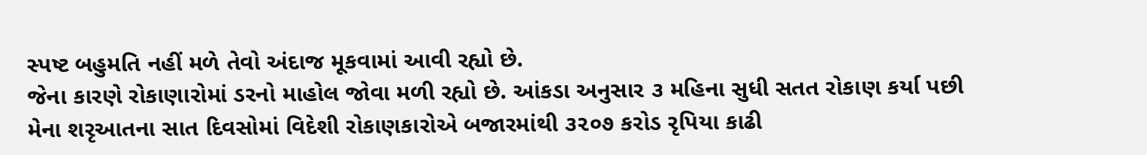સ્પષ્ટ બહુમતિ નહીં મળે તેવો અંદાજ મૂકવામાં આવી રહ્યો છે.
જેના કારણે રોકાણારોમાં ડરનો માહોલ જોવા મળી રહ્યો છે. આંકડા અનુસાર ૩ મહિના સુધી સતત રોકાણ કર્યા પછી મેના શરૃઆતના સાત દિવસોમાં વિદેશી રોકાણકારોએ બજારમાંથી ૩૨૦૭ કરોડ રૃપિયા કાઢી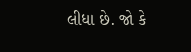લીધા છે. જો કે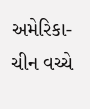અમેરિકા-ચીન વચ્ચે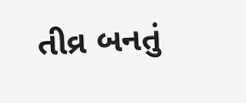તીવ્ર બનતું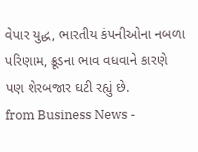વેપાર યુદ્ધ, ભારતીય કંપનીઓના નબળા પરિણામ, ક્રૂડના ભાવ વધવાને કારણે પણ શેરબજાર ઘટી રહ્યું છે.
from Business News -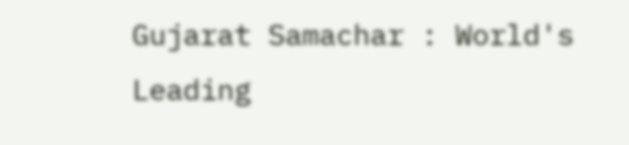Gujarat Samachar : World's Leading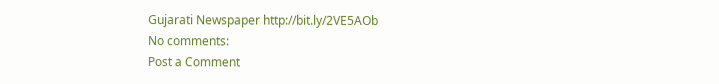Gujarati Newspaper http://bit.ly/2VE5AOb
No comments:
Post a Comment